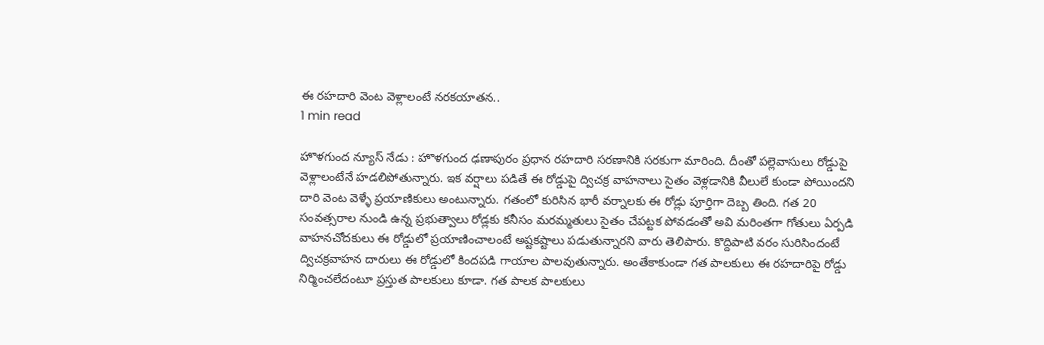ఈ రహదారి వెంట వెళ్లాలంటే నరకయాతన..
1 min read

హొళగుంద న్యూస్ నేడు : హొళగుంద ఢణాపురం ప్రధాన రహదారి సరణానికి సరకుగా మారింది. దీంతో పల్లెవాసులు రోడ్డుపై వెళ్లాలంటేనే హడలిపోతున్నారు. ఇక వర్షాలు పడితే ఈ రోడ్డుపై ద్విచక్ర వాహనాలు సైతం వెళ్లడానికి వీలులే కుండా పోయిందని దారి వెంట వెళ్ళే ప్రయాణికులు అంటున్నారు. గతంలో కురిసిన భారీ వర్నాలకు ఈ రోడ్లు పూర్తిగా దెబ్బ తింది. గత 20 సంవత్సరాల నుండి ఉన్న ప్రభుత్వాలు రోడ్లకు కనీసం మరమ్మతులు సైతం చేపట్టక పోవడంతో అవి మరింతగా గోతులు ఏర్పడి వాహనచోదకులు ఈ రోడ్డులో ప్రయాణించాలంటే అష్టకష్టాలు పడుతున్నారని వారు తెలిపారు. కొద్దిపాటి వరం సురిసిందంటే ద్విచక్రవాహన దారులు ఈ రోడ్డులో కిందపడి గాయాల పాలవుతున్నారు. అంతేకాకుండా గత పాలకులు ఈ రహదారిపై రోడ్డు నిర్మించలేదంటూ ప్రస్తుత పాలకులు కూడా. గత పాలక పాలకులు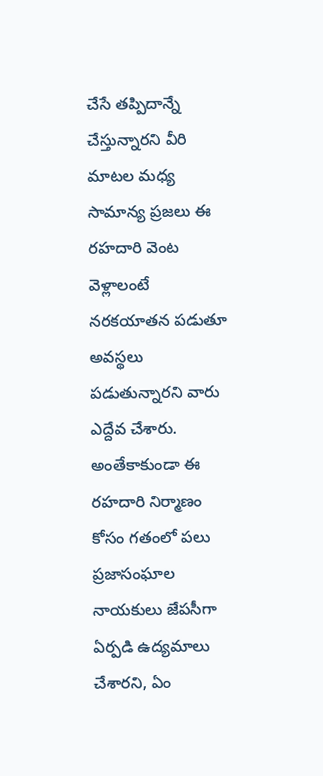చేసే తప్పిదాన్నే చేస్తున్నారని వీరి మాటల మధ్య సామాన్య ప్రజలు ఈ రహదారి వెంట వెళ్లాలంటే నరకయాతన పడుతూ అవస్థలు పడుతున్నారని వారు ఎద్దేవ చేశారు. అంతేకాకుండా ఈ రహదారి నిర్మాణం కోసం గతంలో పలు ప్రజాసంఘాల నాయకులు జేపసీగా ఏర్పడి ఉద్యమాలు చేశారని, ఏం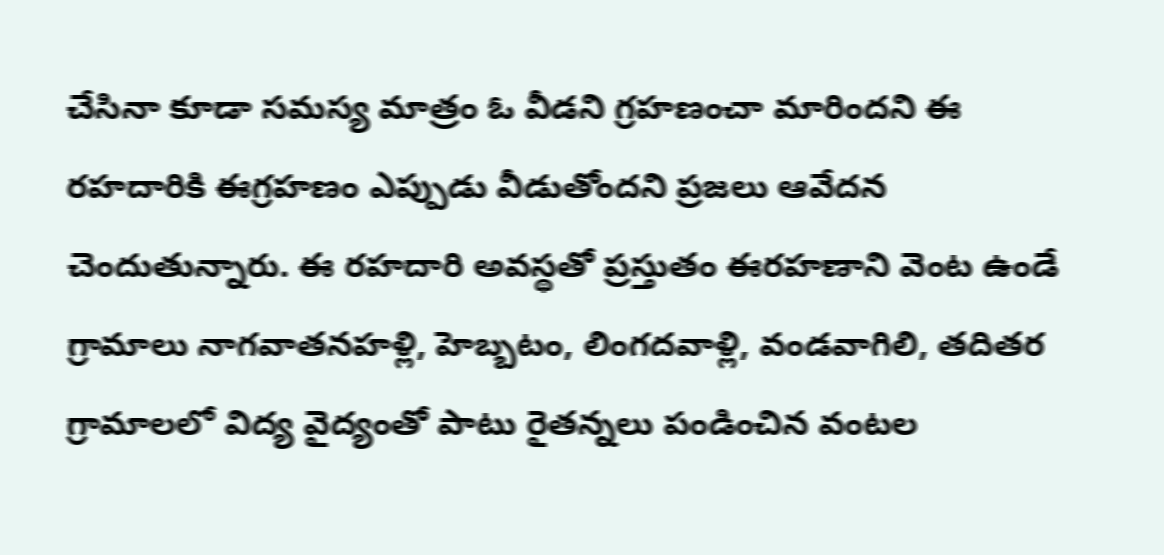చేసినా కూడా సమస్య మాత్రం ఓ వీడని గ్రహణంచా మారిందని ఈ రహదారికి ఈగ్రహణం ఎప్పుడు వీడుతోందని ప్రజలు ఆవేదన చెందుతున్నారు. ఈ రహదారి అవస్థతో ప్రస్తుతం ఈరహణాని వెంట ఉండే గ్రామాలు నాగవాతనహళ్లి, హెబ్బటం, లింగదవాళ్లి, వండవాగిలి, తదితర గ్రామాలలో విద్య వైద్యంతో పాటు రైతన్నలు పండించిన వంటల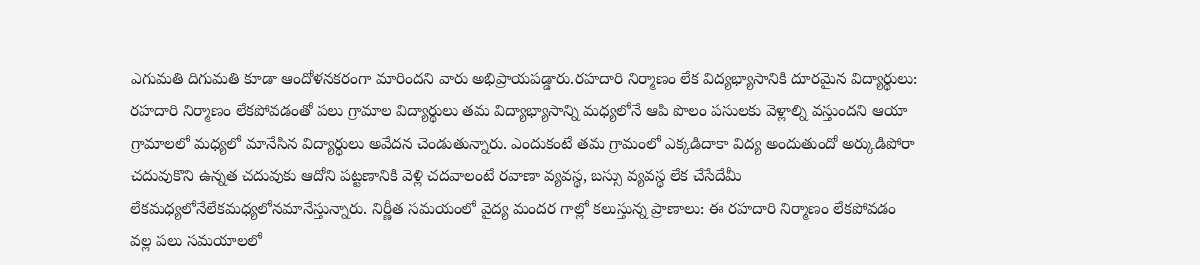ఎగుమతి దిగుమతి కూడా ఆందోళనకరంగా మారిందని వారు అభిప్రాయపడ్డారు.రహదారి నిర్మాణం లేక విద్యభ్యాసానికి దూరమైన విద్యార్థులు: రహదారి నిర్మాణం లేకపోవడంతో పలు గ్రామాల విద్యార్థులు తమ విద్యాభ్యాసాన్ని మధ్యలోనే ఆపి పొలం పసులకు వెళ్లాల్ని వస్తుందని ఆయా గ్రామాలలో మధ్యలో మానేసిన విద్యార్థులు అవేదన చెండుతున్నారు. ఎందుకంటే తమ గ్రామంలో ఎక్కడిదాకా విద్య అందుతుందో అర్కుడిపోరా చదువుకొని ఉన్నత చదువుకు ఆదోని పట్టణానికి వెళ్లి చదవాలంటే రవాణా వ్యవస్థ, బస్సు వ్యవస్థ లేక చేసేదేమీ లేకమధ్యలోనేలేకమధ్యలోనమానేస్తున్నారు. నిర్ణీత సమయంలో వైద్య మందర గాల్లో కలుస్తున్న ప్రాణాలు: ఈ రహదారి నిర్మాణం లేకపోవడం వల్ల పలు సమయాలలో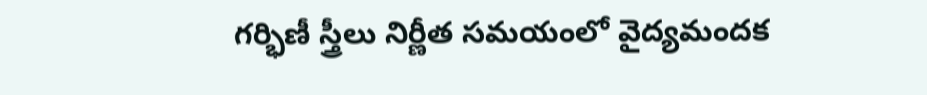గర్భిణీ స్త్రీలు నిర్ణీత సమయంలో వైద్యమందక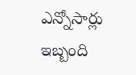ఎన్నోసార్లు ఇబ్బంది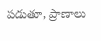పడుతూ, ప్రాణాలు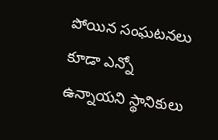పోయిన సంఘటనలు కూడా ఎన్నో ఉన్నాయని స్థానికులు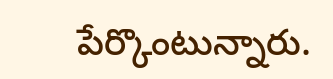పేర్కొంటున్నారు.